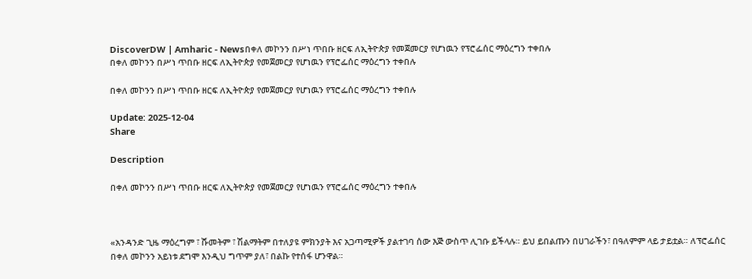DiscoverDW | Amharic - Newsበቀለ መኮንን በሥነ ጥበቡ ዘርፍ ለኢትዮጵያ የመጀመርያ የሆነዉን የፕሮፌሰር ማዕረግን ተቀበሉ
በቀለ መኮንን በሥነ ጥበቡ ዘርፍ ለኢትዮጵያ የመጀመርያ የሆነዉን የፕሮፌሰር ማዕረግን ተቀበሉ

በቀለ መኮንን በሥነ ጥበቡ ዘርፍ ለኢትዮጵያ የመጀመርያ የሆነዉን የፕሮፌሰር ማዕረግን ተቀበሉ

Update: 2025-12-04
Share

Description

በቀለ መኮንን በሥነ ጥበቡ ዘርፍ ለኢትዮጵያ የመጀመርያ የሆነዉን የፕሮፌሰር ማዕረግን ተቀበሉ



«አንዳንድ ጊዜ ማዕረግም ፣ ሹመትም ፣ ሽልማትም በተለያዩ ምክንያት እና አጋጣሚዎች ያልተገባ ሰው እጅ ውስጥ ሊገቡ ይችላሉ። ይህ ይበልጡን በሀገራችን፣ በዓለምም ላይ ታይቷል። ለፕሮፌሰር በቀለ መኮንን አይነቱ ደግሞ እንዲህ ግጥም ያለ፣ በልኩ የተሰፋ ሆንዋል።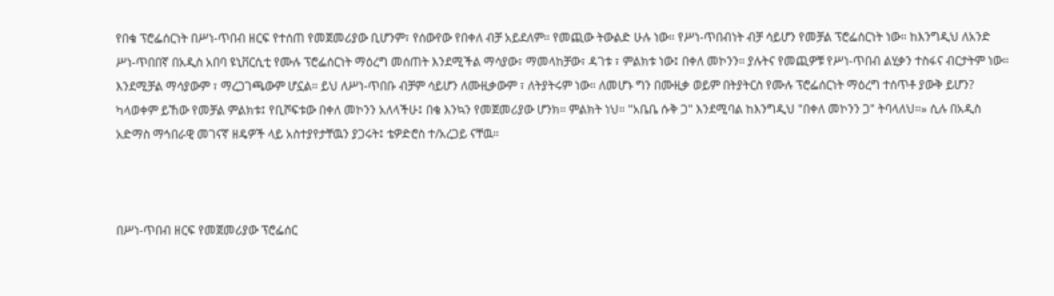የበቄ ፕሮፌሰርነት በሥነ-ጥበብ ዘርፍ የተሰጠ የመጀመሪያው ቢሆንም፣ የሰውየው የበቀለ ብቻ አይደለም። የመጪው ትውልድ ሁሉ ነው። የሥነ-ጥበብነት ብቻ ሳይሆን የመቻል ፕሮፌሰርነት ነው። ከእንግዲህ ለአንድ ሥነ-ጥበበኛ በአዲስ አበባ ዩኒቨርሲቲ የሙሉ ፕሮፌሰርነት ማዕረግ መሰጠት እንደሚችል ማሳያው፣ ማመላከቻው፣ ዳገቱ ፣ ምልክቱ ነው፤ በቀለ መኮንን። ያሉትና የመጪዎቹ የሥነ-ጥበብ ልሂቃን ተስፋና ብርታትም ነው። እንደሚቻል ማሳያውም ፣ ማረጋገጫውም ሆኗል። ይህ ለሥነ-ጥበቡ ብቻም ሳይሆን ለሙዚቃውም ፣ ለትያትሩም ነው። ለመሆኑ ግን በሙዚቃ ወይም በትያትርስ የሙሉ ፕሮፌሰርነት ማዕረግ ተሰጥቶ ያውቅ ይሆን? ካላወቀም ይኸው የመቻል ምልክቱ፤ የቢሾፍቱው በቀለ መኮንን አለላችሁ፤ በቄ እንኳን የመጀመሪያው ሆንክ። ምልክት ነህ። "አቤቤ ሱቅ ጋ" እንደሚባል ከእንግዲህ "በቀለ መኮንን ጋ" ትባላለህ።» ሲሉ በአዲስ አድማስ ማኅበራዊ መገናኛ ዘዴዎች ላይ አስተያየታቸዉን ያጋሩት፤ ቴዎድሮስ ተ/አረጋይ ናቸዉ።



በሥነ-ጥበብ ዘርፍ የመጀመሪያው ፕሮፌሰር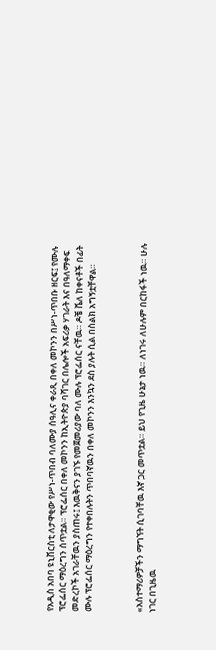የአዲስ አበባ ዩኒቨርስቲ ለታዋቂው የሥነ-ጥበብ ባለሙያ ሰዓሊና ቀራጺ በቀለ መኮንን በሥነ-ጥበቡ ዘርፍ፤ የሙሉ ፕሮፌሰር ማዕረግን ሰጥቷል። ፕሮፌሰር በቀለ መኮንን ከኢትዮጵያ ባሻገር በሌሎች አፍሪቃ ሃገራት እና በዓለማቀፍ መድረኮች አገራቸዉን ያስጠሩ፤ እዉቅናን ያገኙ የመጀመሪያው ባለ ሙሉ ፕሮፌሰር ናቸዉ። ዶቼ ቬለ ከቀናቶች በፊት ሙሉ ፕሮፌሰር ማዕረግን የተቀበሉትን ጥበባኛዉን በቀለ መኮንን እንኳን ደስ ያሉት ሲል በስልክ አግኝቷቸዋል።



«አስተማሪዎቻችን ማግኘት ሲገባቸዉ እኛ ጋር መጥቷል። ይህ የጊዜ ሁኔታ ነዉ። ለነገሩ ለሁሉም በርከፋች ነዉ። ሁሉ ነገር በጊዜዉ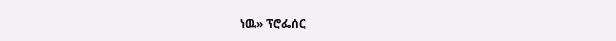ነዉ» ፕሮፌሰር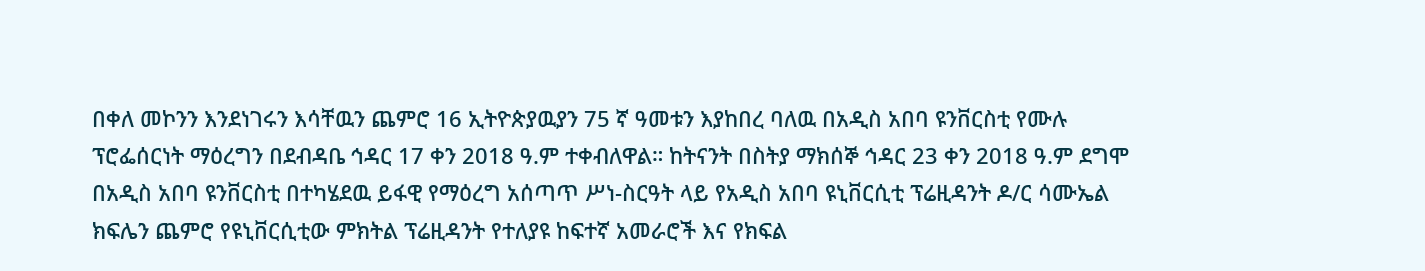በቀለ መኮንን እንደነገሩን እሳቸዉን ጨምሮ 16 ኢትዮጵያዉያን 75 ኛ ዓመቱን እያከበረ ባለዉ በአዲስ አበባ ዩንቨርስቲ የሙሉ ፕሮፌሰርነት ማዕረግን በደብዳቤ ኅዳር 17 ቀን 2018 ዓ.ም ተቀብለዋል። ከትናንት በስትያ ማክሰኞ ኅዳር 23 ቀን 2018 ዓ.ም ደግሞ በአዲስ አበባ ዩንቨርስቲ በተካሄደዉ ይፋዊ የማዕረግ አሰጣጥ ሥነ-ስርዓት ላይ የአዲስ አበባ ዩኒቨርሲቲ ፕሬዚዳንት ዶ/ር ሳሙኤል ክፍሌን ጨምሮ የዩኒቨርሲቲው ምክትል ፕሬዚዳንት የተለያዩ ከፍተኛ አመራሮች እና የክፍል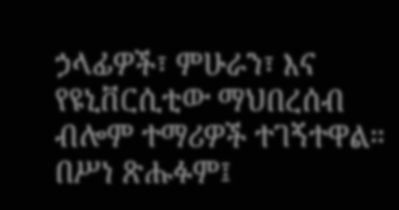ኃላፊዎች፣ ምሁራን፣ እና የዩኒቨርሲቲው ማህበረሰብ ብሎም ተማሪዎች ተገኝተዋል። በሥነ ጽሑፉም፤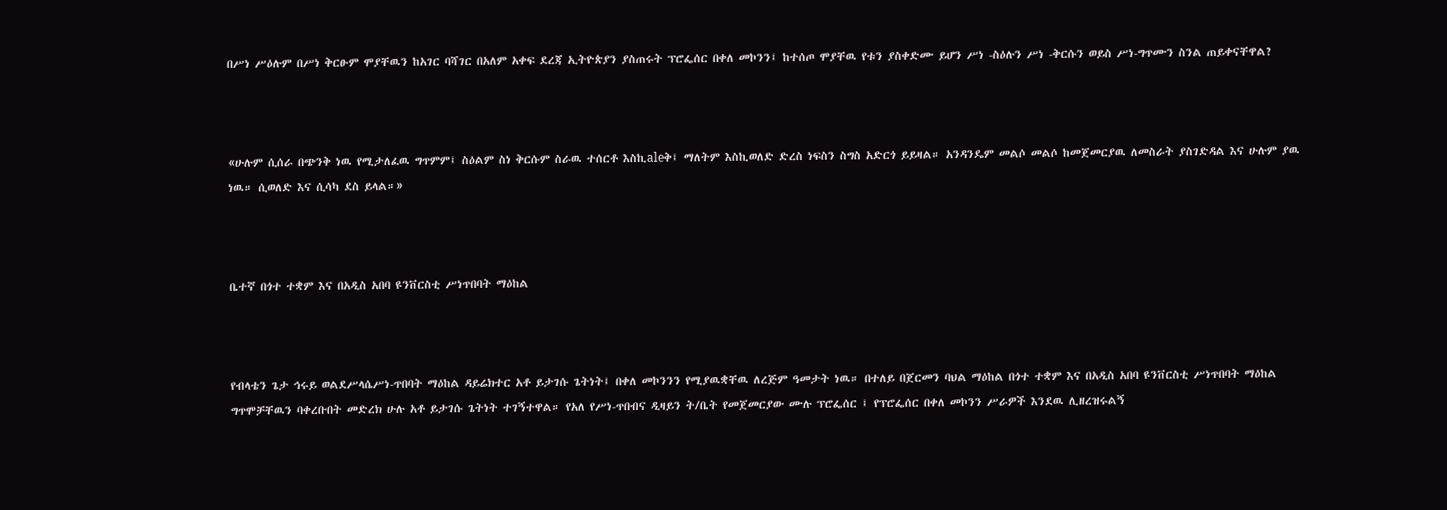በሥነ ሥዕሉም በሥነ ቅርፁም ሞያቸዉን ከአገር ባሻገር በአለም አቀፍ ደረጃ ኢትዮጵያን ያስጠሩት ፕሮፌሰር በቀለ መኮንን፤ ከተሰጦ ሞያቸዉ የቱን ያስቀድሙ ይሆን ሥነ -ስዕሉን ሥነ -ቅርሱን ወይስ ሥነ-ግጥሙን ስንል ጠይቀናቸዋል?



«ሁሉም ሲሰራ በጭንቅ ነዉ የሚታለፈዉ ግጥምም፤ ስዕልም ስነ ቅርሱም ስራዉ ተሰርቶ እስኪaleቅ፤ ማለትም እስኪወለድ ድረስ ነፍስን ስግስ አድርጎ ይይዛል። አንዳንዴም መልሶ መልሶ ከመጀመርያዉ ለመስራት ያስገድዳል እና ሁሉም ያዉ ነዉ። ሲወለድ እና ሲሳካ ደስ ይላል።»



ቤተኛ በጎተ ተቋም እና በአዲስ አበባ ዩንቨርስቲ ሥነጥበባት ማዕከል



የብላቴን ጌታ ኅሩይ ወልደሥላሴሥነ-ጥበባት ማዕከል ዳይሬክተር አቶ ይታገሱ ጌትነት፤ በቀለ መኮንንን የሚያዉቋቸዉ ለረጅም ዓመታት ነዉ። በተለይ በጀርመን ባህል ማዕከል በጎተ ተቋም እና በአዲስ አበባ ዩንቨርስቲ ሥነጥበባት ማዕከል ግጥሞቻቸዉን ባቀረቡበት መድረክ ሁሉ አቶ ይታገሱ ጌትነት ተገኝተዋል። የአለ የሥነ-ጥበብና ዲዛይን ት/ቤት የመጀመርያው ሙሉ ፕሮፌሰር ፤ የፕሮፌሰር በቀለ መኮንን ሥራዎች እንደዉ ሊዘረዝሩልኝ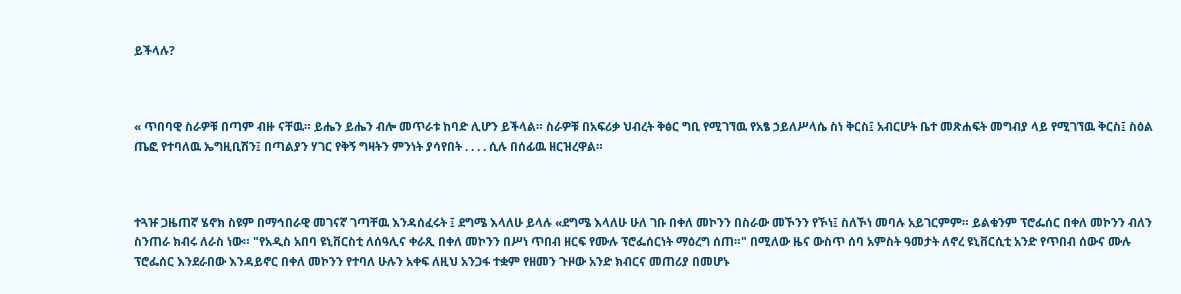ይችላሉ?



« ጥበባዊ ስራዎቹ በጣም ብዙ ናቸዉ። ይሔን ይሔን ብሎ መጥራቱ ከባድ ሊሆን ይችላል። ስራዎቹ በአፍሪቃ ህብረት ቅፅር ግቢ የሚገኘዉ የአፄ ኃይለሥላሴ ስነ ቅርስ፤ አብርሆት ቤተ መጽሐፍት መግብያ ላይ የሚገኘዉ ቅርስ፤ ስዕል ጤፎ የተባለዉ ኤግዚቢሽን፤ በጣልያን ሃገር የቅኝ ግዛትን ምንነት ያሳየበት . . . . ሲሉ በሰፊዉ ዘርዝረዋል።



ተጓዡ ጋዜጠኛ ሄኖክ ስዩም በማኅበራዊ መገናኛ ገጣቸዉ እንዳሰፈሩት ፤ ደግሜ እላለሁ ይላሉ «ደግሜ እላለሁ ሁለ ገቡ በቀለ መኮንን በስራው መኾንን የኾነ፤ ስለኾነ መባሉ አይገርምም። ይልቁንም ፕሮፌሰር በቀለ መኮንን ብለን ስንጠራ ክብሩ ለራስ ነው። "የአዲስ አበባ ዩኒቨርስቲ ለሰዓሊና ቀራጺ በቀለ መኮንን በሥነ ጥበብ ዘርፍ የሙሉ ፕሮፌሰርነት ማዕረግ ሰጠ።" በሚለው ዜና ውስጥ ሰባ አምስት ዓመታት ለኖረ ዩኒቨርሲቲ አንድ የጥበብ ሰውና ሙሉ ፕሮፌሰር እንደራበው እንዳይኖር በቀለ መኮንን የተባለ ሁሉን አቀፍ ለዚህ አንጋፋ ተቋም የዘመን ጉዞው አንድ ክብርና መጠሪያ በመሆኑ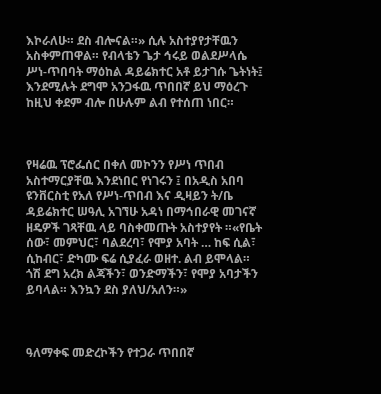እኮራለሁ። ደስ ብሎናል።» ሲሉ አስተያየታቸዉን አስቀምጠዋል። የብላቴን ጌታ ኅሩይ ወልደሥላሴ ሥነ-ጥበባት ማዕከል ዳይሬክተር አቶ ይታገሱ ጌትነት፤ እንደሚሉት ደግሞ አንጋፋዉ ጥበበኛ ይህ ማዕረጉ ከዚህ ቀደም ብሎ በሁሉም ልብ የተሰጠ ነበር።



የዛሬዉ ፕሮፌሰር በቀለ መኮንን የሥነ ጥበብ አስተማርያቸዉ እንደነበር የነገሩን ፤ በአዲስ አበባ ዩንቨርስቲ የአለ የሥነ-ጥበብ እና ዲዛይን ት/ቤ ዳይሬክተር ሠዓሊ አገኘሁ አዳነ በማኅበራዊ መገናኛ ዘዴዎች ገጻቸዉ ላይ ባስቀመጡት አስተያየት ።«የቤት ሰው፣ መምህር፣ ባልደረባ፣ የሞያ አባት … ከፍ ሲል፣ ሲከብር፣ ድካሙ ፍሬ ሲያፈራ ወዘተ. ልብ ይሞላል። ጎሽ ደግ አረክ ልጃችን፣ ወንድማችን፣ የሞያ አባታችን ይባላል። እንኳን ደስ ያለህ/አለን።»



ዓለማቀፍ መድረኮችን የተጋራ ጥበበኛ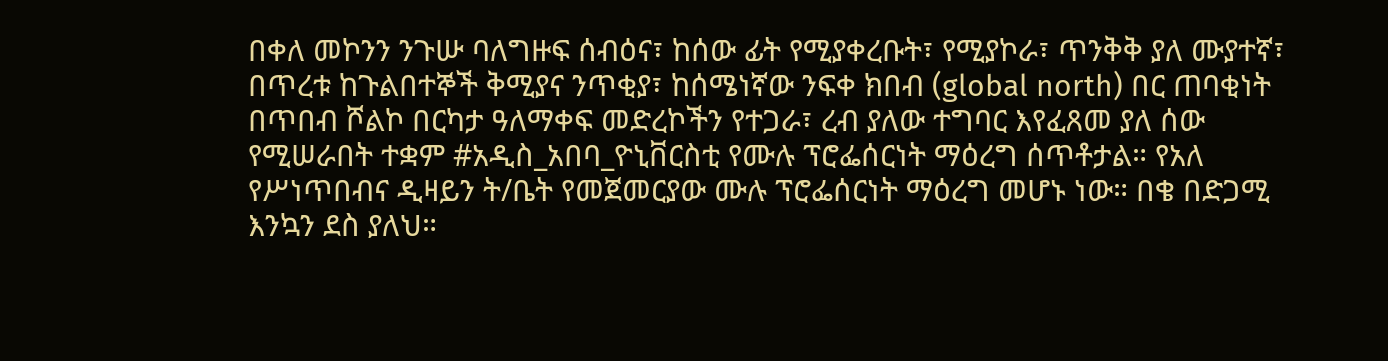በቀለ መኮንን ንጉሡ ባለግዙፍ ሰብዕና፣ ከሰው ፊት የሚያቀረቡት፣ የሚያኮራ፣ ጥንቅቅ ያለ ሙያተኛ፣ በጥረቱ ከጉልበተኞች ቅሚያና ንጥቂያ፣ ከሰሜነኛው ንፍቀ ክበብ (global north) በር ጠባቂነት በጥበብ ሾልኮ በርካታ ዓለማቀፍ መድረኮችን የተጋራ፣ ረብ ያለው ተግባር እየፈጸመ ያለ ሰው የሚሠራበት ተቋም #አዲስ_አበባ_ዮኒቨርስቲ የሙሉ ፕሮፌሰርነት ማዕረግ ሰጥቶታል። የአለ የሥነጥበብና ዲዛይን ት/ቤት የመጀመርያው ሙሉ ፕሮፌሰርነት ማዕረግ መሆኑ ነው። በቄ በድጋሚ እንኳን ደስ ያለህ።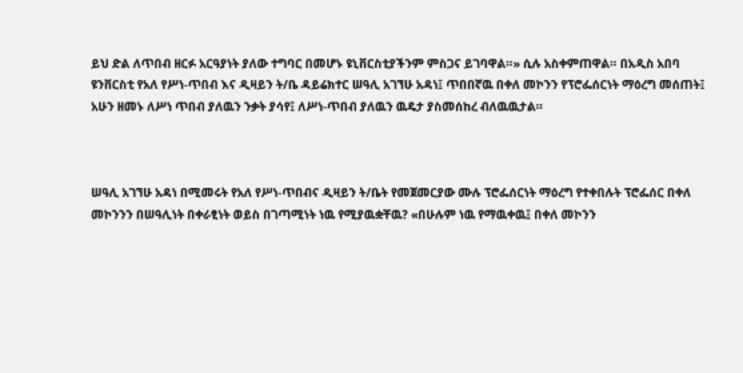ይህ ድል ለጥበብ ዘርፉ አርዓያነት ያለው ተግባር በመሆኑ ዩኒቨርስቲያችንም ምስጋና ይገባዋል።» ሲሉ አስቀምጠዋል። በአዲስ አበባ ዩንቨርስቲ የአለ የሥነ-ጥበብ እና ዲዛይን ት/ቤ ዳይሬክተር ሠዓሊ አገኘሁ አዳነ፤ ጥበበኛዉ በቀለ መኮንን የፕሮፌሰርነት ማዕረግ መሰጠት፤ አሁን ዘመኑ ለሥነ ጥበብ ያለዉን ንቃት ያሳየ፤ ለሥነ-ጥበብ ያለዉን ዉዴታ ያስመሰከረ ብለዉዉታል።



ሠዓሊ አገኘሁ አዳነ በሚመሩት የአለ የሥነ-ጥበብና ዲዛይን ት/ቤት የመጀመርያው ሙሉ ፕሮፌሰርነት ማዕረግ የተቀበሉት ፕሮፌሰር በቀለ መኮንንን በሠዓሊነት በቀራፂነት ወይስ በገጣሚነት ነዉ የሚያዉቋቸዉ? «በሁሉም ነዉ የማዉቀዉ፤ በቀለ መኮንን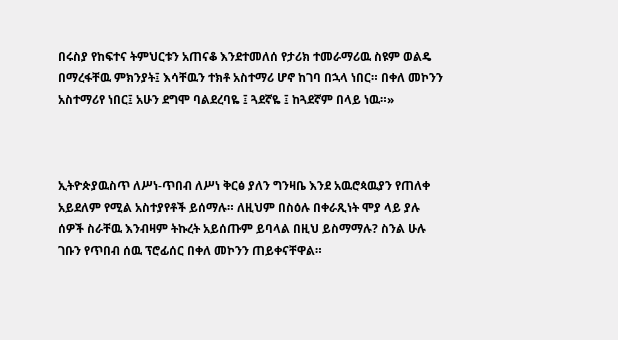በሩስያ የከፍተና ትምህርቱን አጠናቆ እንደተመለሰ የታሪክ ተመራማሪዉ ስዩም ወልዴ በማረፋቸዉ ምክንያት፤ እሳቸዉን ተክቶ አስተማሪ ሆኖ ከገባ በኋላ ነበር። በቀለ መኮንን አስተማሪየ ነበር፤ አሁን ደግሞ ባልደረባዬ ፤ ጓደኛዬ ፤ ከጓደኛም በላይ ነዉ።»



ኢትዮጵያዉስጥ ለሥነ-ጥበብ ለሥነ ቅርፅ ያለን ግንዛቤ እንደ አዉሮጳዉያን የጠለቀ አይደለም የሚል አስተያየቶች ይሰማሉ። ለዚህም በስዕሉ በቀራጺነት ሞያ ላይ ያሉ ሰዎች ስራቸዉ እንብዛም ትኩረት አይሰጡም ይባላል በዚህ ይስማማሉ? ስንል ሁሉ ገቡን የጥበብ ሰዉ ፕሮፊሰር በቀለ መኮንን ጠይቀናቸዋል።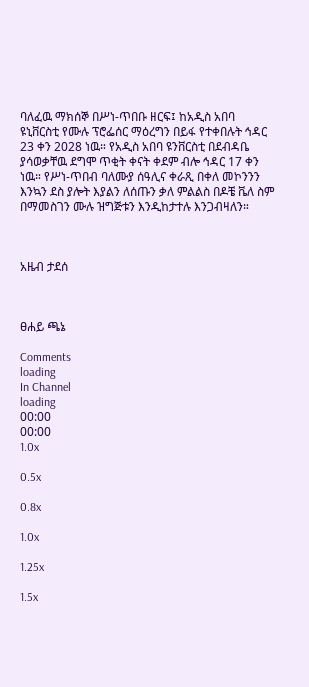ባለፈዉ ማክሰኞ በሥነ-ጥበቡ ዘርፍ፤ ከአዲስ አበባ ዩኒቨርስቲ የሙሉ ፕሮፌሰር ማዕረግን በይፋ የተቀበሉት ኅዳር 23 ቀን 2028 ነዉ። የአዲስ አበባ ዩንቨርስቲ በደብዳቤ ያሳወቃቸዉ ደግሞ ጥቂት ቀናት ቀደም ብሎ ኅዳር 17 ቀን ነዉ። የሥነ-ጥበብ ባለሙያ ሰዓሊና ቀራጺ በቀለ መኮንንን እንኳን ደስ ያሎት እያልን ለሰጡን ቃለ ምልልስ በዶቼ ቬለ ስም በማመስገን ሙሉ ዝግጅቱን እንዲከታተሉ እንጋብዛለን።



አዜብ ታደሰ



ፀሐይ ጫኔ

Comments
loading
In Channel
loading
00:00
00:00
1.0x

0.5x

0.8x

1.0x

1.25x

1.5x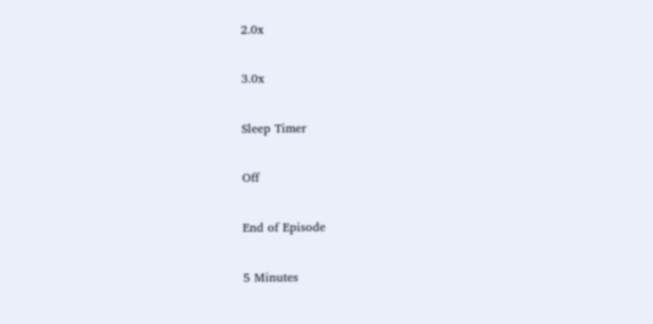2.0x

3.0x

Sleep Timer

Off

End of Episode

5 Minutes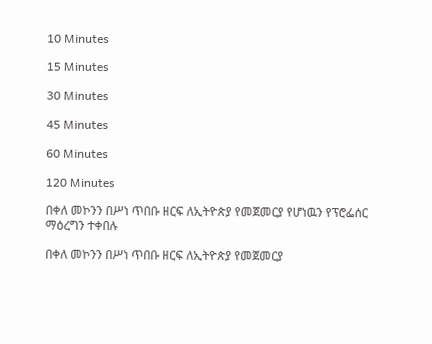10 Minutes

15 Minutes

30 Minutes

45 Minutes

60 Minutes

120 Minutes

በቀለ መኮንን በሥነ ጥበቡ ዘርፍ ለኢትዮጵያ የመጀመርያ የሆነዉን የፕሮፌሰር ማዕረግን ተቀበሉ

በቀለ መኮንን በሥነ ጥበቡ ዘርፍ ለኢትዮጵያ የመጀመርያ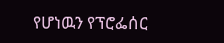የሆነዉን የፕሮፌሰር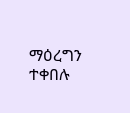ማዕረግን ተቀበሉ